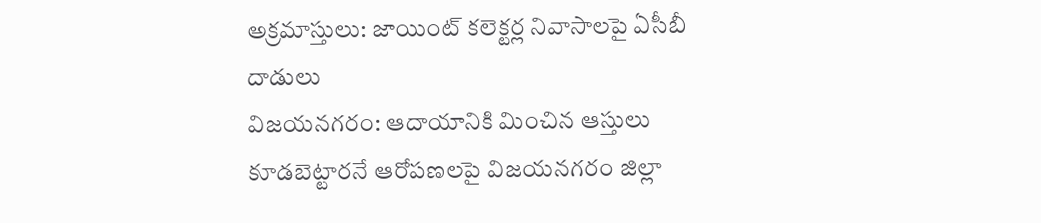అక్రమాస్తులు: జాయింట్ కలెక్టర్ల నివాసాలపై ఏసీబీ దాడులు
విజయనగరం: ఆదాయానికి మించిన ఆస్తులు కూడబెట్టారనే ఆరోపణలపై విజయనగరం జిల్లా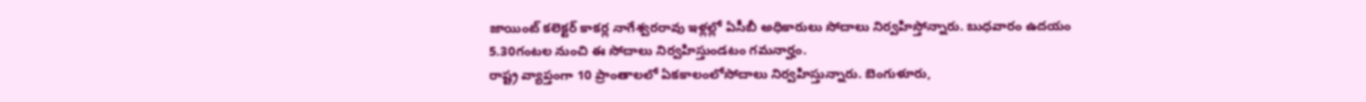జాయింట్ కలెక్టర్ కాకర్ల నాగేశ్వరరావు ఇళ్లల్లో ఏసీబీ అధికారులు సోదాలు నిర్వహిస్తోన్నారు. బుధవారం ఉదయం 5.30గంటల నుంచి ఈ సోదాలు నిర్వహిస్తుండటం గమనార్హం.
రాష్ట్ర వ్యాప్తంగా 10 ప్రాంతాలలో ఏకకాలంలోసోదాలు నిర్వహిస్తున్నారు. బెంగుళూరు,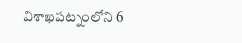విశాఖపట్నంలోని 6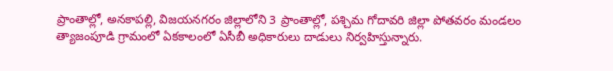ప్రాంతాల్లో, అనకాపల్లి, విజయనగరం జిల్లాలోని 3 ప్రాంతాల్లో, పశ్చిమ గోదావరి జిల్లా పోతవరం మండలం త్యాజంపూడి గ్రామంలో ఏకకాలంలో ఏసీబీ అధికారులు దాడులు నిర్వహిస్తున్నారు.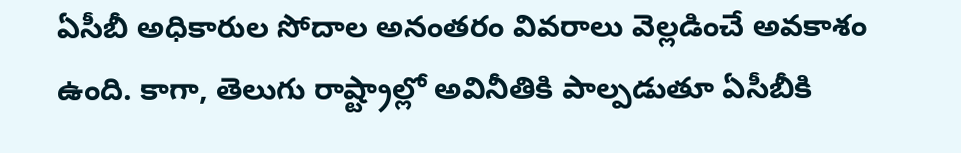ఏసీబీ అధికారుల సోదాల అనంతరం వివరాలు వెల్లడించే అవకాశం ఉంది. కాగా, తెలుగు రాష్ట్రాల్లో అవినీతికి పాల్పడుతూ ఏసీబీకి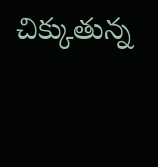చిక్కుతున్న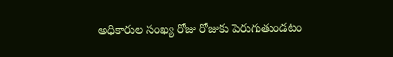అధికారుల సంఖ్య రోజు రోజుకు పెరుగుతుండటం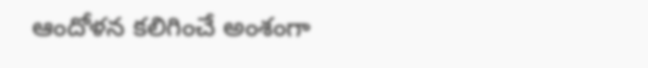ఆందోళన కలిగించే అంశంగా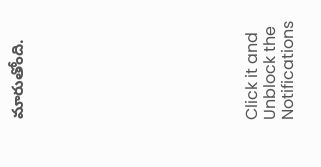మారుతోంది.












Click it and Unblock the Notifications